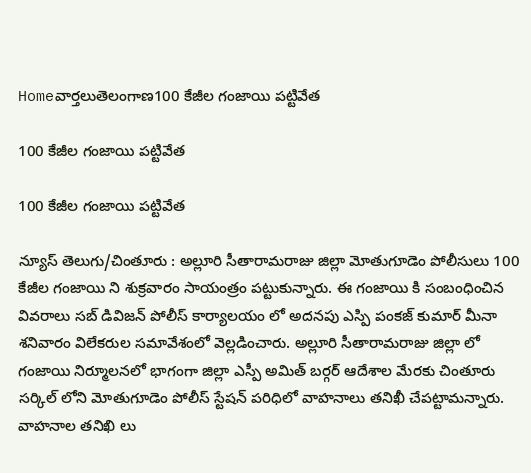Homeవార్తలుతెలంగాణ100 కేజీల గంజాయి పట్టివేత

100 కేజీల గంజాయి పట్టివేత

100 కేజీల గంజాయి పట్టివేత

న్యూస్ తెలుగు/చింతూరు : అల్లూరి సీతారామరాజు జిల్లా మోతుగూడెం పోలీసులు 100 కేజీల గంజాయి ని శుక్రవారం సాయంత్రం పట్టుకున్నారు. ఈ గంజాయి కి సంబంధించిన వివరాలు సబ్ డివిజన్ పోలీస్ కార్యాలయం లో అదనపు ఎస్పి పంకజ్ కుమార్ మీనా శనివారం విలేకరుల సమావేశంలో వెల్లడించారు. అల్లూరి సీతారామరాజు జిల్లా లో గంజాయి నిర్మూలనలో భాగంగా జిల్లా ఎస్పీ అమిత్ బర్గర్ ఆదేశాల మేరకు చింతూరు సర్కిల్ లోని మోతుగూడెం పోలీస్ స్టేషన్ పరిధిలో వాహనాలు తనిఖీ చేపట్టామన్నారు. వాహనాల తనిఖి లు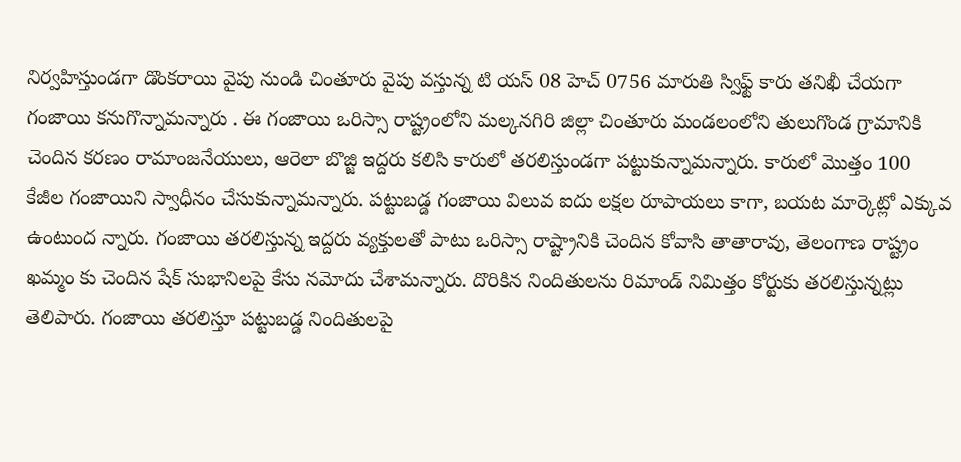నిర్వహిస్తుండగా డొంకరాయి వైపు నుండి చింతూరు వైపు వస్తున్న టి యస్ 08 హెచ్ 0756 మారుతి స్విఫ్ట్ కారు తనిఖీ చేయగా గంజాయి కనుగొన్నామన్నారు . ఈ గంజాయి ఒరిస్సా రాష్ట్రంలోని మల్కనగిరి జిల్లా చింతూరు మండలంలోని తులుగొండ గ్రామానికి చెందిన కరణం రామాంజనేయులు, ఆరెలా బొజ్జి ఇద్దరు కలిసి కారులో తరలిస్తుండగా పట్టుకున్నామన్నారు. కారులో మొత్తం 100 కేజీల గంజాయిని స్వాధీనం చేసుకున్నామన్నారు. పట్టుబడ్డ గంజాయి విలువ ఐదు లక్షల రూపాయలు కాగా, బయట మార్కెట్లో ఎక్కువ ఉంటుంద న్నారు. గంజాయి తరలిస్తున్న ఇద్దరు వ్యక్తులతో పాటు ఒరిస్సా రాష్ట్రానికి చెందిన కోవాసి తాతారావు, తెలంగాణ రాష్ట్రం ఖమ్మం కు చెందిన షేక్ సుభానిలపై కేసు నమోదు చేశామన్నారు. దొరికిన నిందితులను రిమాండ్ నిమిత్తం కోర్టుకు తరలిస్తున్నట్లు తెలిపారు. గంజాయి తరలిస్తూ పట్టుబడ్డ నిందితులపై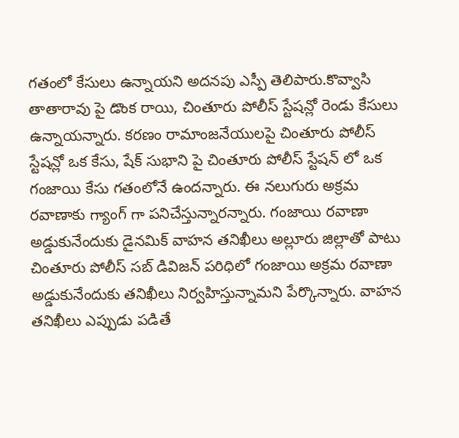గతంలో కేసులు ఉన్నాయని అదనపు ఎస్పీ తెలిపారు.కొవ్వాసి తాతారావు పై డొంక రాయి, చింతూరు పోలీస్ స్టేషన్లో రెండు కేసులు ఉన్నాయన్నారు. కరణం రామాంజనేయులపై చింతూరు పోలీస్ స్టేషన్లో ఒక కేసు, షేక్ సుభాని పై చింతూరు పోలీస్ స్టేషన్ లో ఒక గంజాయి కేసు గతంలోనే ఉందన్నారు. ఈ నలుగురు అక్రమ రవాణాకు గ్యాంగ్ గా పనిచేస్తున్నారన్నారు. గంజాయి రవాణా అడ్డుకునేందుకు డైనమిక్ వాహన తనిఖీలు అల్లూరు జిల్లాతో పాటు చింతూరు పోలీస్ సబ్ డివిజన్ పరిధిలో గంజాయి అక్రమ రవాణా అడ్డుకునేందుకు తనిఖీలు నిర్వహిస్తున్నామని పేర్కొన్నారు. వాహన తనిఖీలు ఎప్పుడు పడితే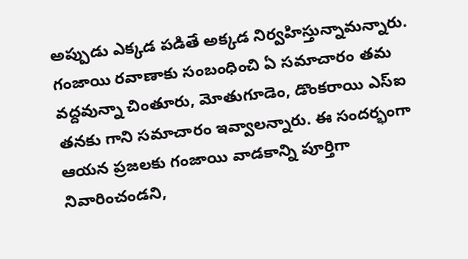అప్పుడు ఎక్కడ పడితే అక్కడ నిర్వహిస్తున్నామన్నారు. గంజాయి రవాణాకు సంబంధించి ఏ సమాచారం తమ వద్దవున్నా చింతూరు, మోతుగూడెం, డొంకరాయి ఎస్ఐ తనకు గాని సమాచారం ఇవ్వాలన్నారు. ఈ సందర్భంగా ఆయన ప్రజలకు గంజాయి వాడకాన్ని పూర్తిగా నివారించండని,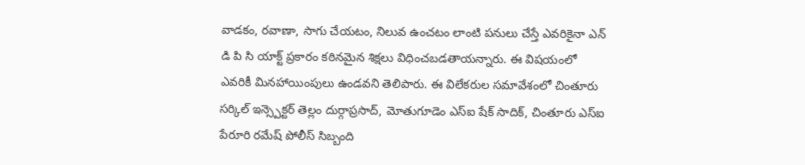వాడకం, రవాణా, సాగు చేయటం, నిలువ ఉంచటం లాంటి పనులు చేస్తే ఎవరికైనా ఎన్ డి పి సి యాక్ట్ ప్రకారం కఠినమైన శిక్షలు విధించబడతాయన్నారు. ఈ విషయంలో ఎవరికీ మినహాయింపులు ఉండవని తెలిపారు. ఈ విలేకరుల సమావేశంలో చింతూరు సర్కిల్ ఇన్స్పెక్టర్ తెల్లం దుర్గాప్రసాద్, మోతుగూడెం ఎస్ఐ షేక్ సాదిక్, చింతూరు ఎస్ఐ పేరూరి రమేష్ పోలీస్ సిబ్బంది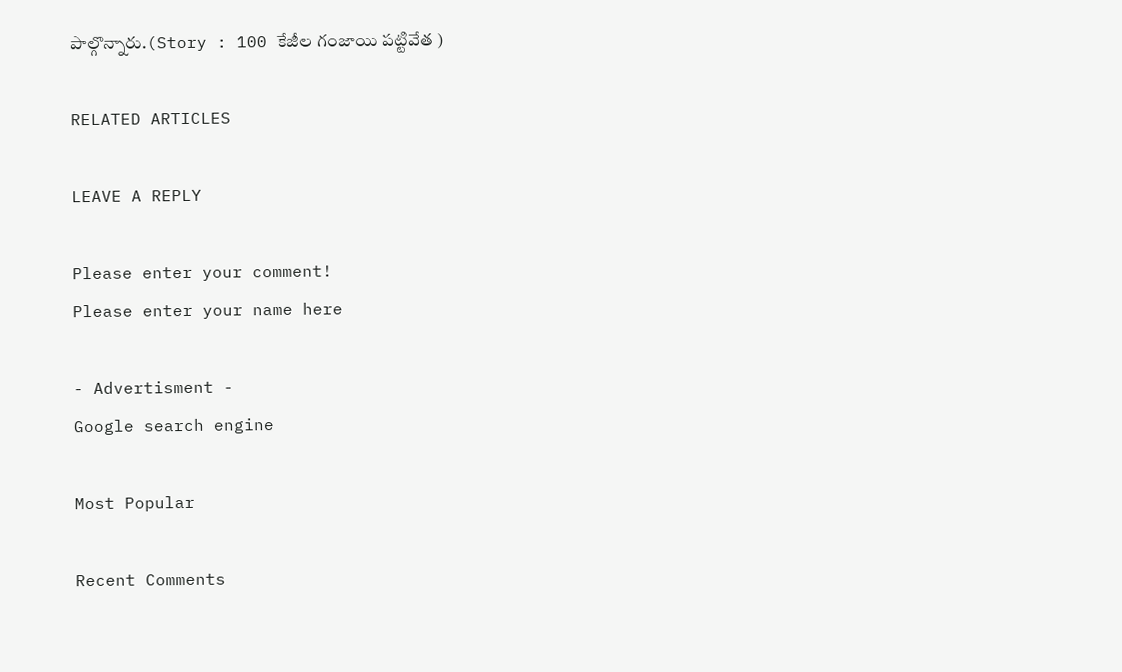పాల్గొన్నారు.(Story : 100 కేజీల గంజాయి పట్టివేత )

RELATED ARTICLES

LEAVE A REPLY

Please enter your comment!
Please enter your name here

- Advertisment -
Google search engine

Most Popular

Recent Comments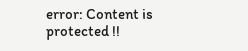error: Content is protected !!